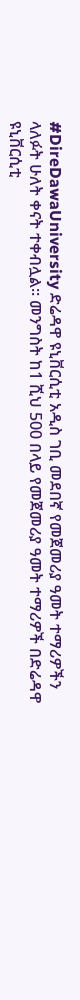#DireDawaUniversity ድሬዳዋ ዩኒቨርሲቲ አዲስ ገቢ መደበኛ የመጀመሪያ ዓመት ተማሪዎችን ላለፉት ሁለት ቀናት ተቀብሏል። መንግስት ከ1 ሺህ 500 በላይ የመጀመሪያ ዓመት ተማሪዎች በድሬዳዋ ዩኒቨርሲቲ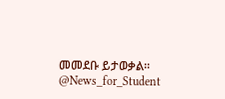መመደቡ ይታወቃል። @News_for_Student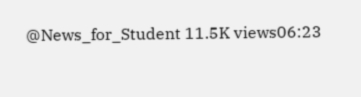@News_for_Student 11.5K views06:23